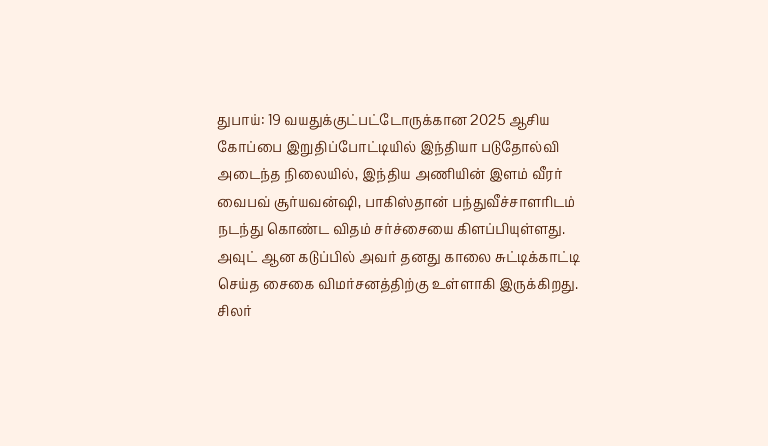துபாய்: 19 வயதுக்குட்பட்டோருக்கான 2025 ஆசிய கோப்பை இறுதிப்போட்டியில் இந்தியா படுதோல்வி அடைந்த நிலையில், இந்திய அணியின் இளம் வீரர் வைபவ் சூர்யவன்ஷி, பாகிஸ்தான் பந்துவீச்சாளரிடம் நடந்து கொண்ட விதம் சர்ச்சையை கிளப்பியுள்ளது. அவுட் ஆன கடுப்பில் அவர் தனது காலை சுட்டிக்காட்டி செய்த சைகை விமர்சனத்திற்கு உள்ளாகி இருக்கிறது.
சிலர்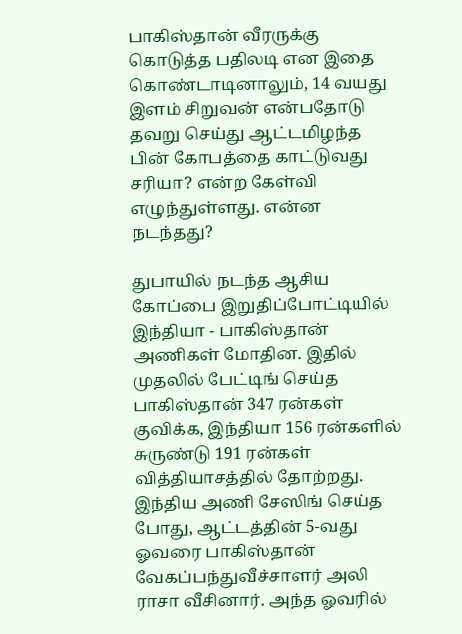பாகிஸ்தான் வீரருக்கு கொடுத்த பதிலடி என இதை கொண்டாடினாலும், 14 வயது இளம் சிறுவன் என்பதோடு தவறு செய்து ஆட்டமிழந்த பின் கோபத்தை காட்டுவது சரியா? என்ற கேள்வி எழுந்துள்ளது. என்ன நடந்தது?

துபாயில் நடந்த ஆசிய கோப்பை இறுதிப்போட்டியில் இந்தியா - பாகிஸ்தான் அணிகள் மோதின. இதில் முதலில் பேட்டிங் செய்த பாகிஸ்தான் 347 ரன்கள் குவிக்க, இந்தியா 156 ரன்களில் சுருண்டு 191 ரன்கள் வித்தியாசத்தில் தோற்றது. இந்திய அணி சேஸிங் செய்த போது, ஆட்டத்தின் 5-வது ஓவரை பாகிஸ்தான் வேகப்பந்துவீச்சாளர் அலி ராசா வீசினார். அந்த ஓவரில்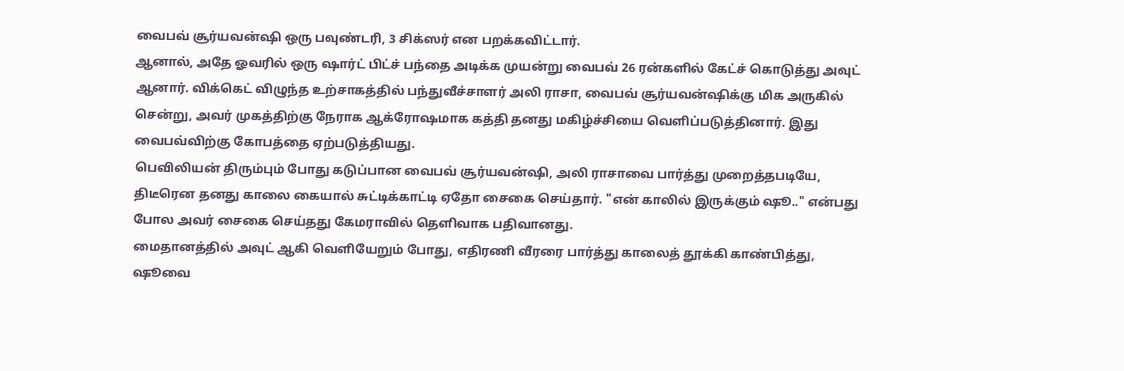வைபவ் சூர்யவன்ஷி ஒரு பவுண்டரி, 3 சிக்ஸர் என பறக்கவிட்டார்.
ஆனால், அதே ஓவரில் ஒரு ஷார்ட் பிட்ச் பந்தை அடிக்க முயன்று வைபவ் 26 ரன்களில் கேட்ச் கொடுத்து அவுட் ஆனார். விக்கெட் விழுந்த உற்சாகத்தில் பந்துவீச்சாளர் அலி ராசா, வைபவ் சூர்யவன்ஷிக்கு மிக அருகில் சென்று, அவர் முகத்திற்கு நேராக ஆக்ரோஷமாக கத்தி தனது மகிழ்ச்சியை வெளிப்படுத்தினார். இது வைபவ்விற்கு கோபத்தை ஏற்படுத்தியது.
பெவிலியன் திரும்பும் போது கடுப்பான வைபவ் சூர்யவன்ஷி, அலி ராசாவை பார்த்து முறைத்தபடியே, திடீரென தனது காலை கையால் சுட்டிக்காட்டி ஏதோ சைகை செய்தார். "என் காலில் இருக்கும் ஷூ.." என்பது போல அவர் சைகை செய்தது கேமராவில் தெளிவாக பதிவானது.
மைதானத்தில் அவுட் ஆகி வெளியேறும் போது, எதிரணி வீரரை பார்த்து காலைத் தூக்கி காண்பித்து, ஷூவை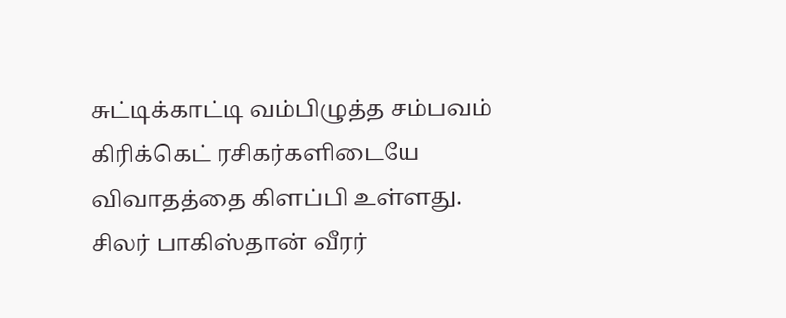சுட்டிக்காட்டி வம்பிழுத்த சம்பவம் கிரிக்கெட் ரசிகர்களிடையே விவாதத்தை கிளப்பி உள்ளது. சிலர் பாகிஸ்தான் வீரர்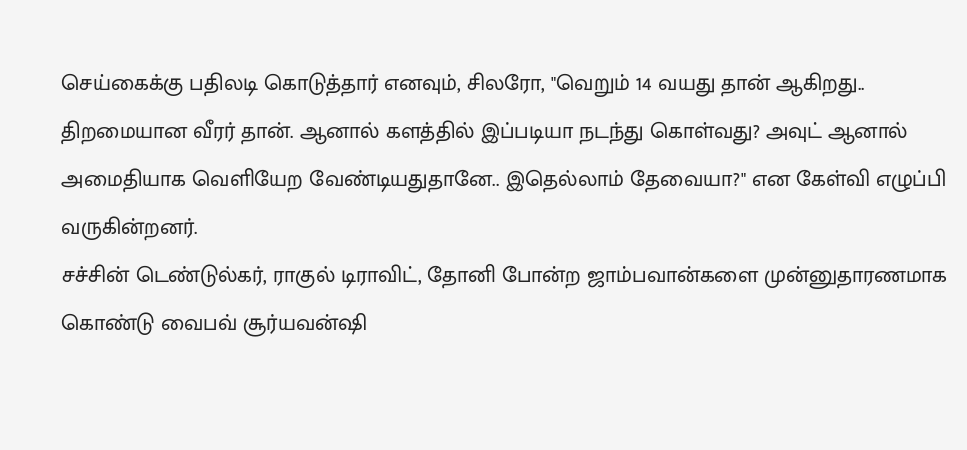செய்கைக்கு பதிலடி கொடுத்தார் எனவும், சிலரோ, "வெறும் 14 வயது தான் ஆகிறது.. திறமையான வீரர் தான். ஆனால் களத்தில் இப்படியா நடந்து கொள்வது? அவுட் ஆனால் அமைதியாக வெளியேற வேண்டியதுதானே.. இதெல்லாம் தேவையா?" என கேள்வி எழுப்பி வருகின்றனர்.
சச்சின் டெண்டுல்கர், ராகுல் டிராவிட், தோனி போன்ற ஜாம்பவான்களை முன்னுதாரணமாக கொண்டு வைபவ் சூர்யவன்ஷி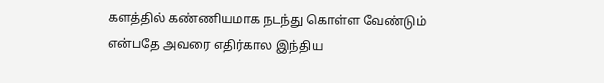களத்தில் கண்ணியமாக நடந்து கொள்ள வேண்டும் என்பதே அவரை எதிர்கால இந்திய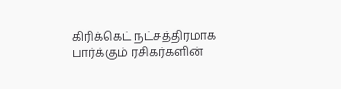கிரிக்கெட் நட்சத்திரமாக பார்க்கும் ரசிகர்களின்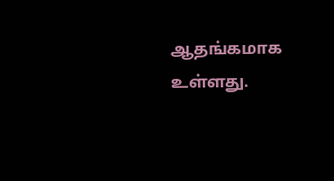ஆதங்கமாக உள்ளது.